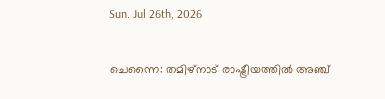Sun. Jul 26th, 2026

ചെന്നൈ: തമിഴ്നാട് രാഷ്ട്രീയത്തിൽ അഞ്ച്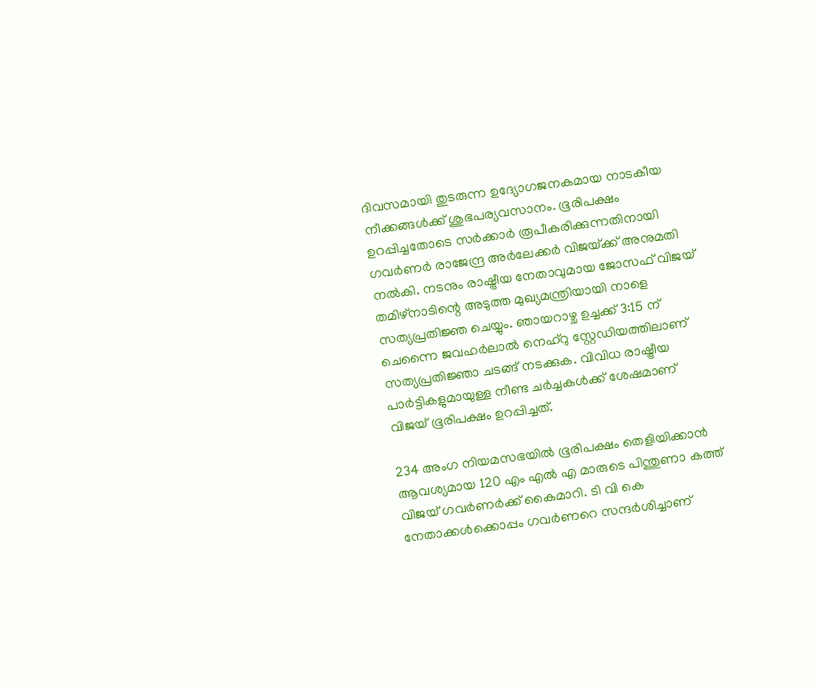ദിവസമായി തുടരുന്ന ഉദ്യോഗജനകമായ നാടകീയ നീക്കങ്ങൾക്ക് ശുഭപര്യവസാനം. ഭൂരിപക്ഷം ഉറപ്പിച്ചതോടെ സർക്കാർ രൂപീകരിക്കുന്നതിനായി ഗവർണർ രാജേന്ദ്ര അർലേക്കർ വിജയ്‌ക്ക് അനുമതി നൽകി. നടനും രാഷ്ട്രീയ നേതാവുമായ ജോസഫ് വിജയ് തമിഴ്നാടിന്റെ അടുത്ത മുഖ്യമന്ത്രിയായി നാളെ സത്യപ്രതിജ്ഞ ചെയ്യും. ഞായറാഴ്ച ഉച്ചക്ക് 3:15 ന് ചെന്നൈ ജവഹർലാൽ നെഹ്റു സ്റ്റേഡിയത്തിലാണ് സത്യപ്രതിജ്ഞാ ചടങ്ങ് നടക്കുക. വിവിധ രാഷ്ട്രീയ പാർട്ടികളുമായുള്ള നീണ്ട ചർച്ചകൾക്ക് ശേഷമാണ് വിജയ് ഭൂരിപക്ഷം ഉറപ്പിച്ചത്.

234 അംഗ നിയമസഭയിൽ ഭൂരിപക്ഷം തെളിയിക്കാൻ ആവശ്യമായ 120 എം എൽ എ മാരുടെ പിന്തുണാ കത്ത് വിജയ് ഗവർണർക്ക് കൈമാറി. ടി വി കെ നേതാക്കൾക്കൊപ്പം ഗവർണറെ സന്ദർശിച്ചാണ്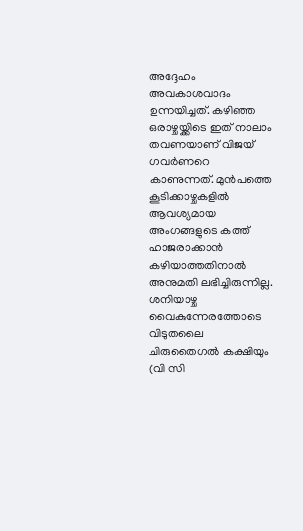അദ്ദേഹം അവകാശവാദം ഉന്നയിച്ചത്. കഴിഞ്ഞ ഒരാഴ്ചയ്ക്കിടെ ഇത് നാലാം തവണയാണ് വിജയ് ഗവർണറെ കാണുന്നത്. മുൻപത്തെ കൂടിക്കാഴ്ചകളിൽ ആവശ്യമായ അംഗങ്ങളുടെ കത്ത് ഹാജരാക്കാൻ കഴിയാത്തതിനാൽ അനുമതി ലഭിച്ചിരുന്നില്ല. ശനിയാഴ്ച വൈകുന്നേരത്തോടെ വിടുതലൈ ചിരുതൈഗൽ കക്ഷിയും (വി സി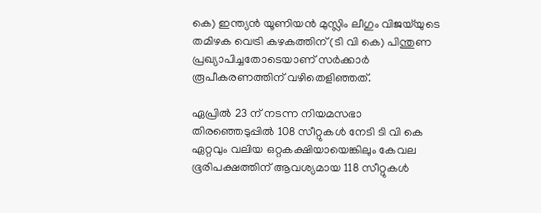കെ) ഇന്ത്യൻ യൂണിയൻ മുസ്ലിം ലീഗും വിജയ്‌യുടെ തമിഴക വെട്രി കഴകത്തിന് (ടി വി കെ) പിന്തുണ പ്രഖ്യാപിച്ചതോടെയാണ് സർക്കാർ രൂപീകരണത്തിന് വഴിതെളിഞ്ഞത്.

ഏപ്രിൽ 23 ന് നടന്ന നിയമസഭാ തിരഞ്ഞെടുപ്പിൽ 108 സീറ്റുകൾ നേടി ടി വി കെ ഏറ്റവും വലിയ ഒറ്റകക്ഷിയായെങ്കിലും കേവല ഭൂരിപക്ഷത്തിന് ആവശ്യമായ 118 സീറ്റുകൾ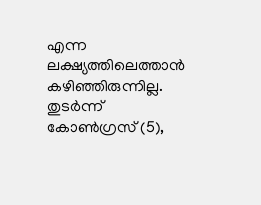എന്ന ലക്ഷ്യത്തിലെത്താൻ കഴിഞ്ഞിരുന്നില്ല. തുടർന്ന് കോൺഗ്രസ് (5),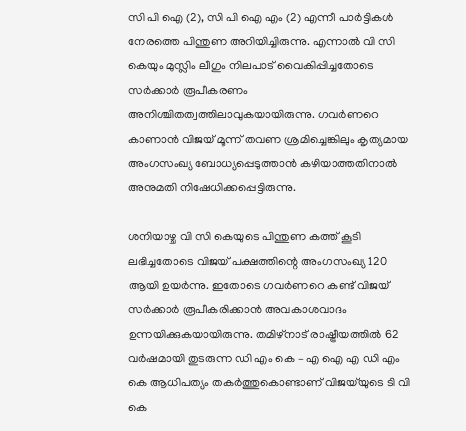സി പി ഐ (2), സി പി ഐ എം (2) എന്നീ പാർട്ടികൾ നേരത്തെ പിന്തുണ അറിയിച്ചിരുന്നു. എന്നാൽ വി സി കെയും മുസ്ലിം ലീഗും നിലപാട് വൈകിപ്പിച്ചതോടെ സർക്കാർ രൂപീകരണം അനിശ്ചിതത്വത്തിലാവുകയായിരുന്നു. ഗവർണറെ കാണാൻ വിജയ് മൂന്ന് തവണ ശ്രമിച്ചെങ്കിലും കൃത്യമായ അംഗസംഖ്യ ബോധ്യപ്പെടുത്താൻ കഴിയാത്തതിനാൽ അനുമതി നിഷേധിക്കപ്പെട്ടിരുന്നു.

ശനിയാഴ്ച വി സി കെയുടെ പിന്തുണ കത്ത് കൂടി ലഭിച്ചതോടെ വിജയ് പക്ഷത്തിന്റെ അംഗസംഖ്യ 120 ആയി ഉയർന്നു. ഇതോടെ ഗവർണറെ കണ്ട് വിജയ് സർക്കാർ രൂപീകരിക്കാൻ അവകാശവാദം ഉന്നയിക്കുകയായിരുന്നു. തമിഴ്നാട് രാഷ്ട്രീയത്തിൽ 62 വർഷമായി തുടരുന്ന ഡി എം കെ – എ ഐ എ ഡി എം കെ ആധിപത്യം തകർത്തുകൊണ്ടാണ് വിജയ്‌യുടെ ടി വി കെ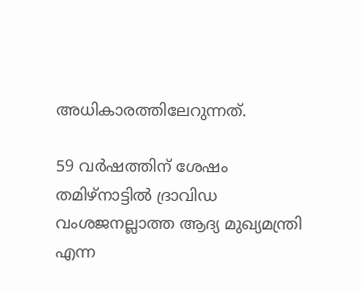അധികാരത്തിലേറുന്നത്.

59 വർഷത്തിന് ശേഷം തമിഴ്‌നാട്ടിൽ ദ്രാവിഡ വംശജനല്ലാത്ത ആദ്യ മുഖ്യമന്ത്രി എന്ന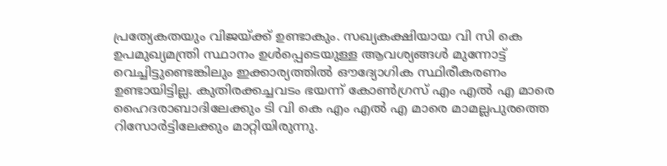പ്രത്യേകതയും വിജയ്‌ക്ക് ഉണ്ടാകും. സഖ്യകക്ഷിയായ വി സി കെ ഉപമുഖ്യമന്ത്രി സ്ഥാനം ഉൾപ്പെടെയുള്ള ആവശ്യങ്ങൾ മുന്നോട്ട് വെച്ചിട്ടുണ്ടെങ്കിലും ഇക്കാര്യത്തിൽ ഔദ്യോഗിക സ്ഥിരീകരണം ഉണ്ടായിട്ടില്ല. കുതിരക്കച്ചവടം ഭയന്ന് കോൺഗ്രസ് എം എൽ എ മാരെ ഹൈദരാബാദിലേക്കും ടി വി കെ എം എൽ എ മാരെ മാമല്ലപുരത്തെ റിസോർട്ടിലേക്കും മാറ്റിയിരുന്നു.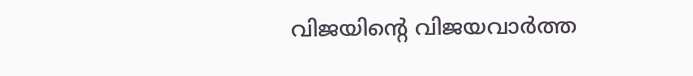വിജയിന്റെ വിജയവാർത്ത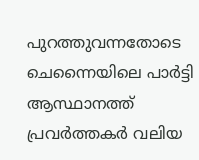പുറത്തുവന്നതോടെ ചെന്നൈയിലെ പാർട്ടി ആസ്ഥാനത്ത് പ്രവർത്തകർ വലിയ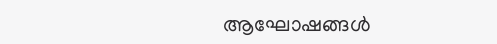ആഘോഷങ്ങൾ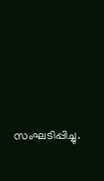സംഘടിപ്പിച്ചു.